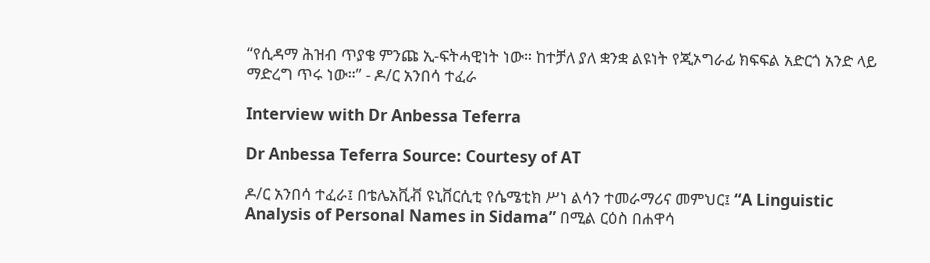“የሲዳማ ሕዝብ ጥያቄ ምንጩ ኢ-ፍትሓዊነት ነው። ከተቻለ ያለ ቋንቋ ልዩነት የጂኦግራፊ ክፍፍል አድርጎ አንድ ላይ ማድረግ ጥሩ ነው።” - ዶ/ር አንበሳ ተፈራ

Interview with Dr Anbessa Teferra

Dr Anbessa Teferra Source: Courtesy of AT

ዶ/ር አንበሳ ተፈራ፤ በቴሌአቪቭ ዩኒቨርሲቲ የሴሜቲክ ሥነ ልሳን ተመራማሪና መምህር፤ “A Linguistic Analysis of Personal Names in Sidama” በሚል ርዕስ በሐዋሳ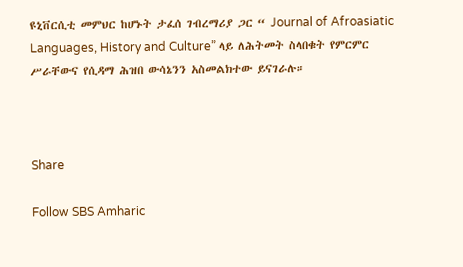ዩኒቨርሲቲ መምህር ከሆኑት ታፈሰ ገብረማሪያ ጋር “ Journal of Afroasiatic Languages, History and Culture” ላይ ለሕትመት ስላበቁት የምርምር ሥራቸውና የሲዳማ ሕዝበ ውሳኔንን አስመልክተው ይናገራሉ።



Share

Follow SBS Amharic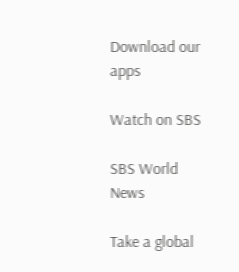Download our apps

Watch on SBS

SBS World News

Take a global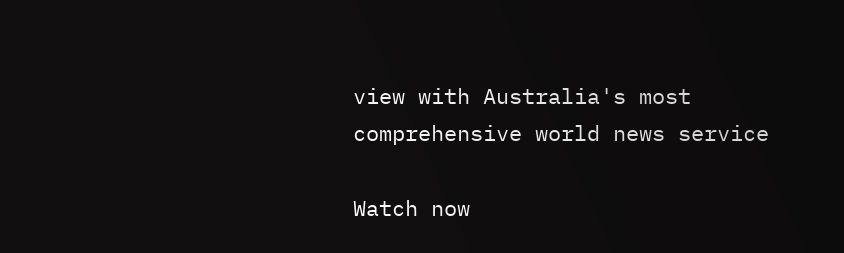view with Australia's most comprehensive world news service

Watch now